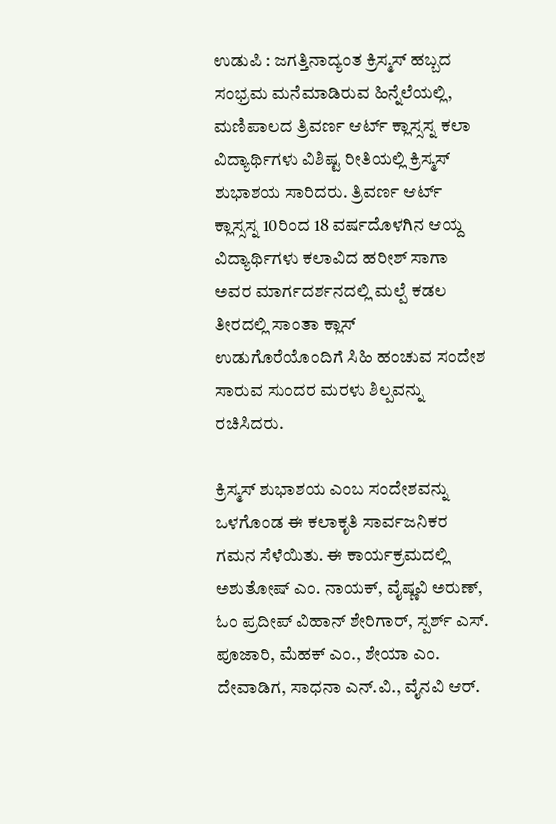ಉಡುಪಿ : ಜಗತ್ತಿನಾದ್ಯಂತ ಕ್ರಿಸ್ಮಸ್ ಹಬ್ಬದ ಸಂಭ್ರಮ ಮನೆಮಾಡಿರುವ ಹಿನ್ನೆಲೆಯಲ್ಲಿ, ಮಣಿಪಾಲದ ತ್ರಿವರ್ಣ ಆರ್ಟ್ ಕ್ಲಾಸ್ಸಸ್ನ ಕಲಾ ವಿದ್ಯಾರ್ಥಿಗಳು ವಿಶಿಷ್ಟ ರೀತಿಯಲ್ಲಿ ಕ್ರಿಸ್ಮಸ್ ಶುಭಾಶಯ ಸಾರಿದರು. ತ್ರಿವರ್ಣ ಆರ್ಟ್ ಕ್ಲಾಸ್ಸಸ್ನ 10ರಿಂದ 18 ವರ್ಷದೊಳಗಿನ ಆಯ್ದ ವಿದ್ಯಾರ್ಥಿಗಳು ಕಲಾವಿದ ಹರೀಶ್ ಸಾಗಾ ಅವರ ಮಾರ್ಗದರ್ಶನದಲ್ಲಿ ಮಲ್ಪೆ ಕಡಲ ತೀರದಲ್ಲಿ ಸಾಂತಾ ಕ್ಲಾಸ್ ಉಡುಗೊರೆಯೊಂದಿಗೆ ಸಿಹಿ ಹಂಚುವ ಸಂದೇಶ ಸಾರುವ ಸುಂದರ ಮರಳು ಶಿಲ್ಪವನ್ನು ರಚಿಸಿದರು.

ಕ್ರಿಸ್ಮಸ್ ಶುಭಾಶಯ ಎಂಬ ಸಂದೇಶವನ್ನು ಒಳಗೊಂಡ ಈ ಕಲಾಕೃತಿ ಸಾರ್ವಜನಿಕರ ಗಮನ ಸೆಳೆಯಿತು. ಈ ಕಾರ್ಯಕ್ರಮದಲ್ಲಿ ಅಶುತೋಷ್ ಎಂ. ನಾಯಕ್, ವೈಷ್ಣವಿ ಅರುಣ್, ಓಂ ಪ್ರದೀಪ್ ವಿಹಾನ್ ಶೇರಿಗಾರ್, ಸ್ಪರ್ಶ್ ಎಸ್. ಪೂಜಾರಿ, ಮೆಹಕ್ ಎಂ., ಶೇಯಾ ಎಂ. ದೇವಾಡಿಗ, ಸಾಧನಾ ಎನ್.ವಿ., ವೈನವಿ ಆರ್.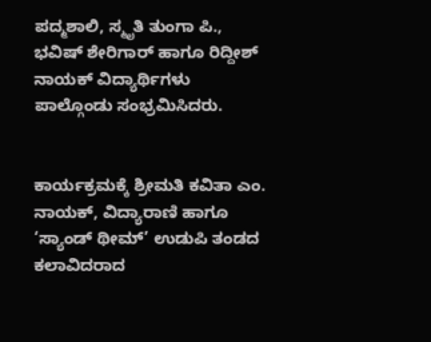ಪದ್ಮಶಾಲಿ, ಸ್ಮೃತಿ ತುಂಗಾ ಪಿ., ಭವಿಷ್ ಶೇರಿಗಾರ್ ಹಾಗೂ ರಿದ್ದೀಶ್ ನಾಯಕ್ ವಿದ್ಯಾರ್ಥಿಗಳು ಪಾಲ್ಗೊಂಡು ಸಂಭ್ರಮಿಸಿದರು.


ಕಾರ್ಯಕ್ರಮಕ್ಕೆ ಶ್ರೀಮತಿ ಕವಿತಾ ಎಂ. ನಾಯಕ್, ವಿದ್ಯಾರಾಣಿ ಹಾಗೂ ‘ಸ್ಯಾಂಡ್ ಥೀಮ್’ ಉಡುಪಿ ತಂಡದ ಕಲಾವಿದರಾದ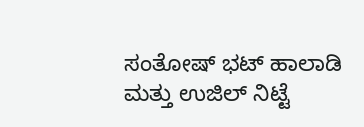ಸಂತೋಷ್ ಭಟ್ ಹಾಲಾಡಿ ಮತ್ತು ಉಜಿಲ್ ನಿಟ್ಟೆ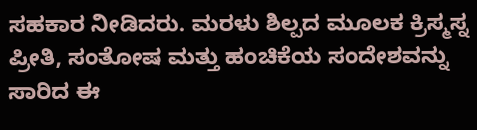ಸಹಕಾರ ನೀಡಿದರು. ಮರಳು ಶಿಲ್ಪದ ಮೂಲಕ ಕ್ರಿಸ್ಮಸ್ನ ಪ್ರೀತಿ, ಸಂತೋಷ ಮತ್ತು ಹಂಚಿಕೆಯ ಸಂದೇಶವನ್ನು ಸಾರಿದ ಈ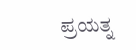ಪ್ರಯತ್ನ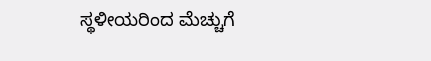ಸ್ಥಳೀಯರಿಂದ ಮೆಚ್ಚುಗೆ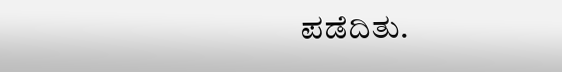ಪಡೆದಿತು.